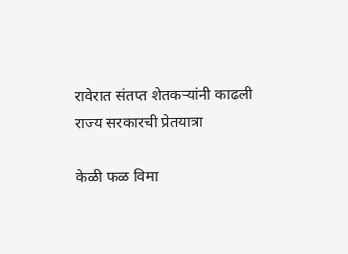रावेरात संतप्त शेतकर्‍यांनी काढली राज्य सरकारची प्रेतयात्रा

केळी फळ विमा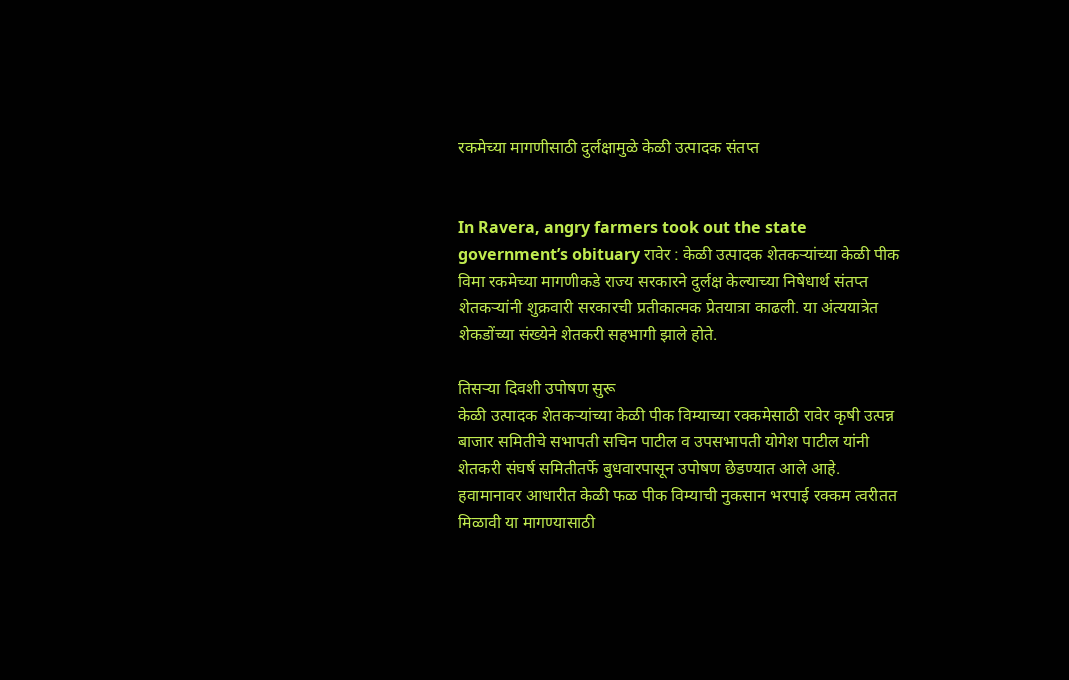रकमेच्या मागणीसाठी दुर्लक्षामुळे केळी उत्पादक संतप्त


In Ravera, angry farmers took out the state government’s obituary रावेर : केळी उत्पादक शेतकर्‍यांच्या केळी पीक विमा रकमेच्या मागणीकडे राज्य सरकारने दुर्लक्ष केल्याच्या निषेधार्थ संतप्त शेतकर्‍यांनी शुक्रवारी सरकारची प्रतीकात्मक प्रेतयात्रा काढली. या अंत्ययात्रेत शेकडोंच्या संख्येने शेतकरी सहभागी झाले होते.

तिसर्‍या दिवशी उपोषण सुरू
केळी उत्पादक शेतकर्‍यांच्या केळी पीक विम्याच्या रक्कमेसाठी रावेर कृषी उत्पन्न बाजार समितीचे सभापती सचिन पाटील व उपसभापती योगेश पाटील यांनी शेतकरी संघर्ष समितीतर्फे बुधवारपासून उपोषण छेडण्यात आले आहे. हवामानावर आधारीत केळी फळ पीक विम्याची नुकसान भरपाई रक्कम त्वरीतत मिळावी या मागण्यासाठी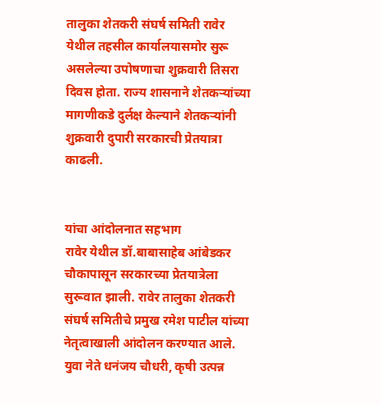तालुका शेतकरी संघर्ष समिती रावेर येथील तहसील कार्यालयासमोर सुरू असलेल्या उपोषणाचा शुक्रवारी तिसरा दिवस होता. राज्य शासनाने शेतकर्‍यांच्या मागणीकडे दुर्लक्ष केल्याने शेतकर्‍यांनी शुक्रवारी दुपारी सरकारची प्रेतयात्रा काढली.


यांचा आंदोलनात सहभाग
रावेर येथील डॉ.बाबासाहेब आंबेडकर चौकापासून सरकारच्या प्रेतयात्रेला सुरूवात झाली. रावेर तालुका शेतकरी संघर्ष समितीचे प्रमुख रमेश पाटील यांच्या नेतृत्वाखाली आंदोलन करण्यात आले. युवा नेते धनंजय चौधरी, कृषी उत्पन्न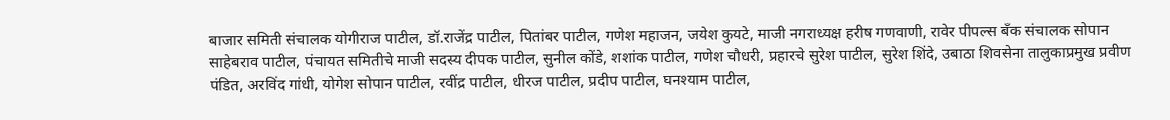बाजार समिती संचालक योगीराज पाटील, डॉ.राजेंद्र पाटील, पितांबर पाटील, गणेश महाजन, जयेश कुयटे, माजी नगराध्यक्ष हरीष गणवाणी, रावेर पीपल्स बँक संचालक सोपान साहेबराव पाटील, पंचायत समितीचे माजी सदस्य दीपक पाटील, सुनील कोंडे, शशांक पाटील, गणेश चौधरी, प्रहारचे सुरेश पाटील, सुरेश शिंदे, उबाठा शिवसेना तालुकाप्रमुख प्रवीण पंडित, अरविंद गांधी, योगेश सोपान पाटील, रवींद्र पाटील, धीरज पाटील, प्रदीप पाटील, घनश्याम पाटील,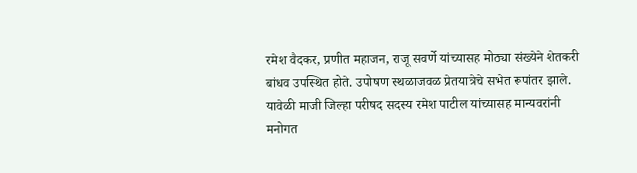रमेश वैदकर, प्रणीत महाजन, राजू सवर्णे यांच्यासह मोठ्या संख्येने शेतकरी बांधव उपस्थित होते. उपोषण स्थळाजवळ प्रेतयात्रेचे सभेत रूपांतर झाले. यावेळी माजी जिल्हा परीषद सदस्य रमेश पाटील यांच्यासह मान्यवरांनी मनोगत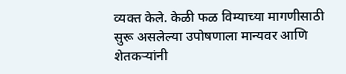व्यक्त केले. केळी फळ विम्याच्या मागणीसाठी सुरू असलेल्या उपोषणाला मान्यवर आणि शेतकर्‍यांनी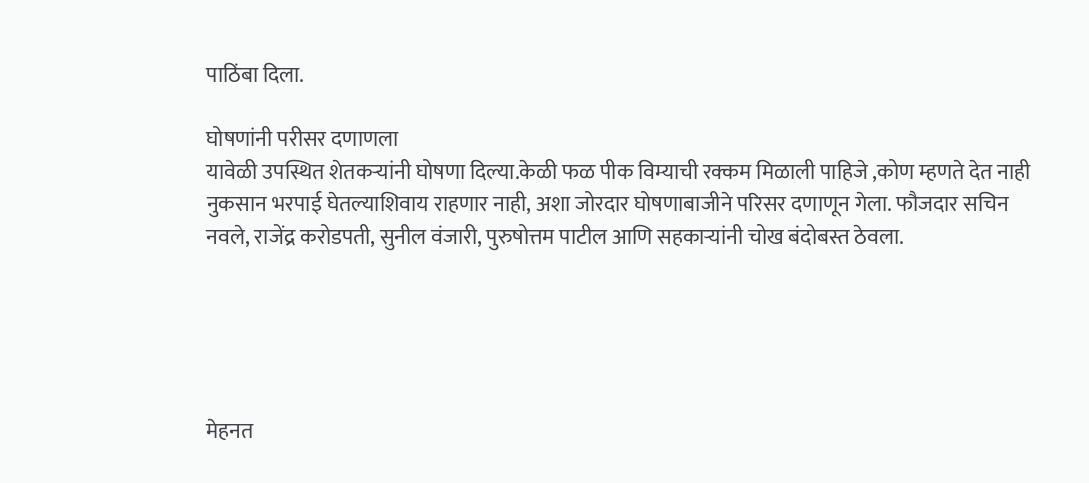पाठिंबा दिला.

घोषणांनी परीसर दणाणला
यावेळी उपस्थित शेतकर्‍यांनी घोषणा दिल्या.केळी फळ पीक विम्याची रक्कम मिळाली पाहिजे ,कोण म्हणते देत नाही नुकसान भरपाई घेतल्याशिवाय राहणार नाही, अशा जोरदार घोषणाबाजीने परिसर दणाणून गेला. फौजदार सचिन नवले, राजेंद्र करोडपती, सुनील वंजारी, पुरुषोत्तम पाटील आणि सहकार्‍यांनी चोख बंदोबस्त ठेवला.





मेहनत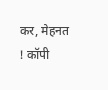कर, मेहनत ! कॉपी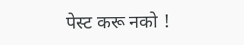पेस्ट करू नको !